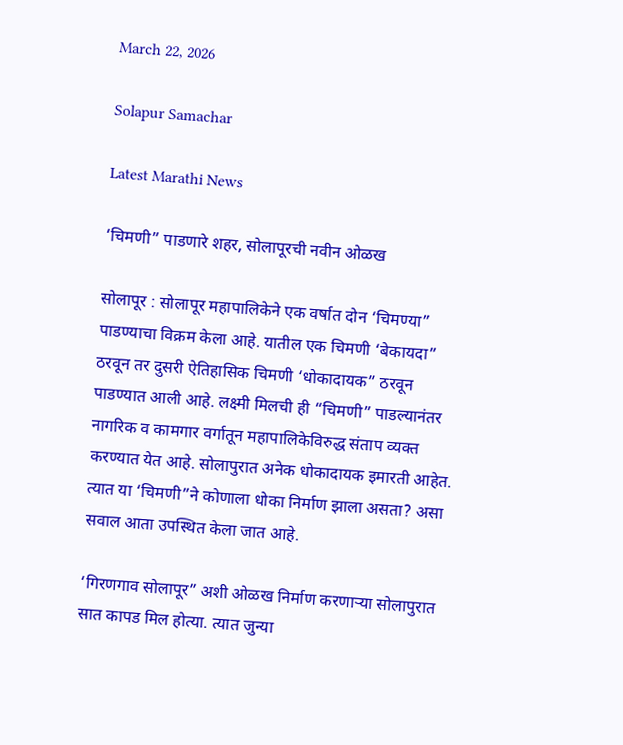March 22, 2026

Solapur Samachar

Latest Marathi News

‘चिमणी” पाडणारे शहर, सोलापूरची नवीन ओळख

सोलापूर : सोलापूर महापालिकेने एक वर्षात दोन ‘चिमण्या” पाडण्याचा विक्रम केला आहे. यातील एक चिमणी ‘बेकायदा” ठरवून तर दुसरी ऐतिहासिक चिमणी ‘धोकादायक” ठरवून पाडण्यात आली आहे. लक्ष्मी मिलची ही “चिमणी” पाडल्यानंतर नागरिक व कामगार वर्गातून महापालिकेविरुद्ध संताप व्यक्त करण्यात येत आहे. सोलापुरात अनेक धोकादायक इमारती आहेत. त्यात या ‘चिमणी”ने कोणाला धोका निर्माण झाला असता? असा सवाल आता उपस्थित केला जात आहे.

‘गिरणगाव सोलापूर” अशी ओळख निर्माण करणाऱ्या सोलापुरात सात कापड मिल होत्या. त्यात जुन्या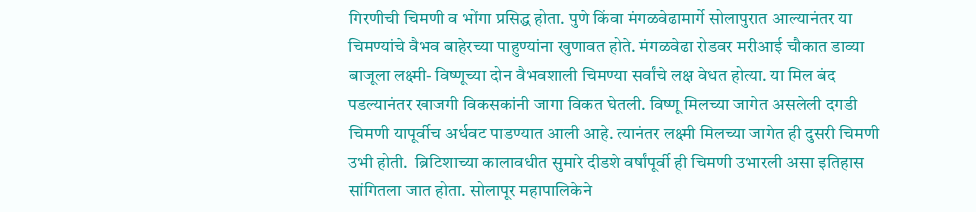गिरणीची चिमणी व भोंगा प्रसिद्ध होता. पुणे किंवा मंगळवेढामार्गे सोलापुरात आल्यानंतर या चिमण्यांचे वैभव बाहेरच्या पाहुण्यांना खुणावत होते. मंगळवेढा रोडवर मरीआई चौकात डाव्या बाजूला लक्ष्मी- विष्णूच्या दोन वैभवशाली चिमण्या सर्वांचे लक्ष वेधत होत्या. या मिल बंद पडल्यानंतर खाजगी विकसकांनी जागा विकत घेतली. विष्णू मिलच्या जागेत असलेली दगडी चिमणी यापूर्वीच अर्धवट पाडण्यात आली आहे. त्यानंतर लक्ष्मी मिलच्या जागेत ही दुसरी चिमणी उभी होती.  ब्रिटिशाच्या कालावधीत सुमारे दीडशे वर्षांपूर्वी ही चिमणी उभारली असा इतिहास सांगितला जात होता. सोलापूर महापालिकेने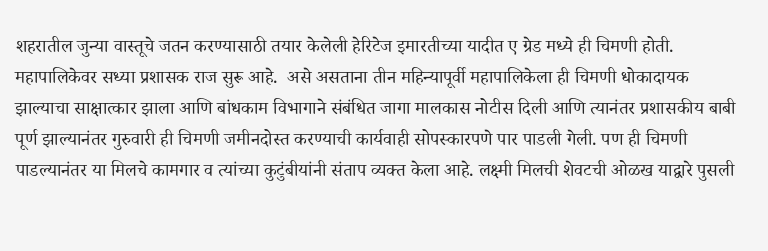शहरातील जुन्या वास्तूचे जतन करण्यासाठी तयार केलेली हेरिटेज इमारतीच्या यादीत ए ग्रेड मध्ये ही चिमणी होती. महापालिकेवर सध्या प्रशासक राज सुरू आहे.  असे असताना तीन महिन्यापूर्वी महापालिकेला ही चिमणी धोकादायक झाल्याचा साक्षात्कार झाला आणि बांधकाम विभागाने संबंधित जागा मालकास नोटीस दिली आणि त्यानंतर प्रशासकीय बाबी पूर्ण झाल्यानंतर गुरुवारी ही चिमणी जमीनदोस्त करण्याची कार्यवाही सोपस्कारपणे पार पाडली गेली. पण ही चिमणी पाडल्यानंतर या मिलचे कामगार व त्यांच्या कुटुंबीयांनी संताप व्यक्त केला आहे. लक्ष्मी मिलची शेवटची ओळख याद्वारे पुसली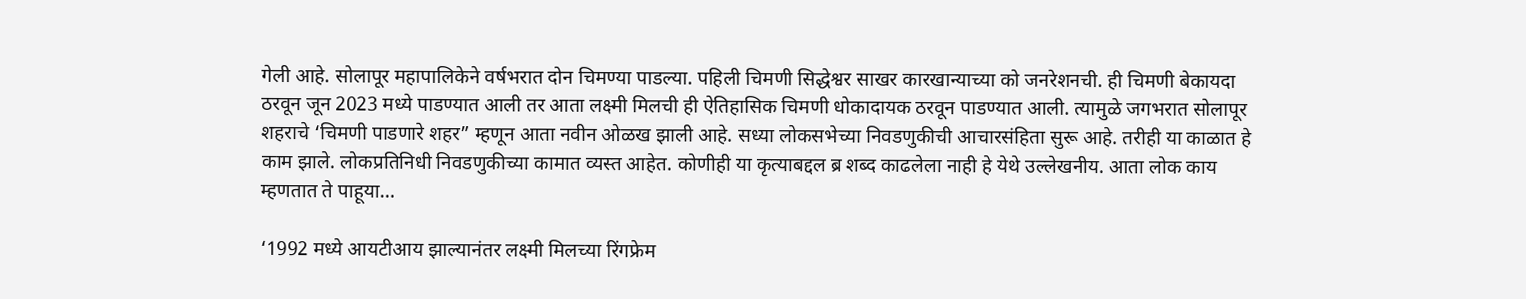गेली आहे. सोलापूर महापालिकेने वर्षभरात दोन चिमण्या पाडल्या. पहिली चिमणी सिद्धेश्वर साखर कारखान्याच्या को जनरेशनची. ही चिमणी बेकायदा ठरवून जून 2023 मध्ये पाडण्यात आली तर आता लक्ष्मी मिलची ही ऐतिहासिक चिमणी धोकादायक ठरवून पाडण्यात आली. त्यामुळे जगभरात सोलापूर शहराचे ‘चिमणी पाडणारे शहर” म्हणून आता नवीन ओळख झाली आहे. सध्या लोकसभेच्या निवडणुकीची आचारसंहिता सुरू आहे. तरीही या काळात हे काम झाले. लोकप्रतिनिधी निवडणुकीच्या कामात व्यस्त आहेत. कोणीही या कृत्याबद्दल ब्र शब्द काढलेला नाही हे येथे उल्लेखनीय. आता लोक काय म्हणतात ते पाहूया…

‘1992 मध्ये आयटीआय झाल्यानंतर लक्ष्मी मिलच्या रिंगफ्रेम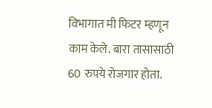विभागात मी फिटर म्हणून काम केले. बारा तासासाठी 60 रुपये रोजगार होता.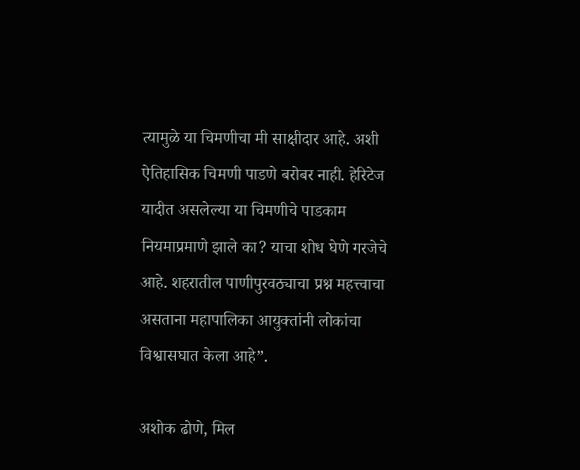त्यामुळे या चिमणीचा मी साक्षीदार आहे. अशी ऐतिहासिक चिमणी पाडणे बरोबर नाही. हेरिटेज यादीत असलेल्या या चिमणीचे पाडकाम नियमाप्रमाणे झाले का? याचा शोध घेणे गरजेचे आहे. शहरातील पाणीपुरवठ्याचा प्रश्न महत्त्वाचा असताना महापालिका आयुक्तांनी लोकांचा विश्वासघात केला आहे”.

अशोक ढोणे, मिल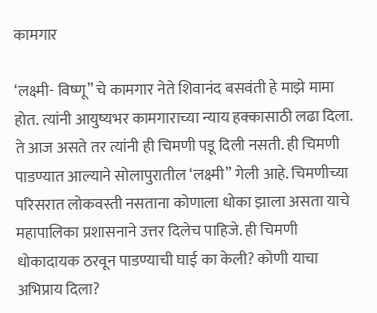कामगार

‘लक्ष्मी- विष्णू” चे कामगार नेते शिवानंद बसवंती हे माझे मामा होत. त्यांनी आयुष्यभर कामगाराच्या न्याय हक्कासाठी लढा दिला. ते आज असते तर त्यांनी ही चिमणी पडू दिली नसती. ही चिमणी पाडण्यात आल्याने सोलापुरातील ‘लक्ष्मी” गेली आहे. चिमणीच्या परिसरात लोकवस्ती नसताना कोणाला धोका झाला असता याचे महापालिका प्रशासनाने उत्तर दिलेच पाहिजे. ही चिमणी धोकादायक ठरवून पाडण्याची घाई का केली? कोणी याचा अभिप्राय दिला?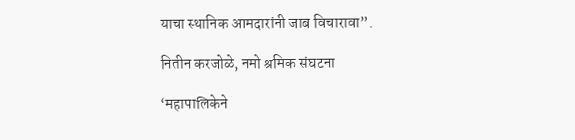याचा स्थानिक आमदारांनी जाब विचारावा”.

नितीन करजोळे, नमो श्रमिक संघटना

‘महापालिकेने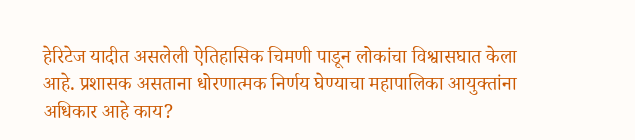हेरिटेज यादीत असलेली ऐतिहासिक चिमणी पाडून लोकांचा विश्वासघात केला आहे. प्रशासक असताना धोरणात्मक निर्णय घेण्याचा महापालिका आयुक्तांना अधिकार आहे काय?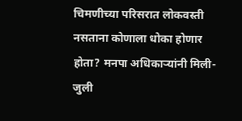चिमणीच्या परिसरात लोकवस्ती नसताना कोणाला धोका होणार होता? मनपा अधिकाऱ्यांनी मिली- जुली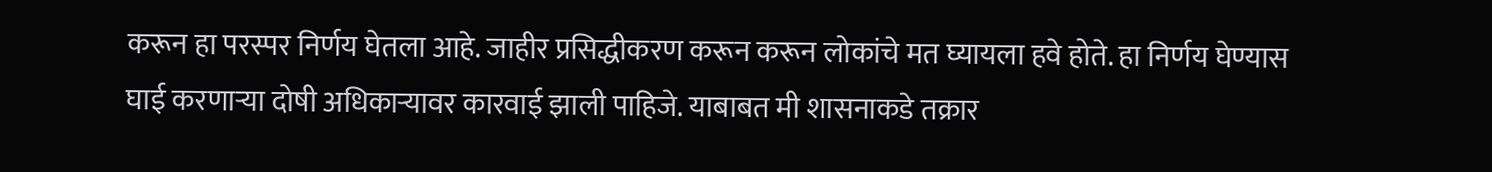करून हा परस्पर निर्णय घेतला आहे. जाहीर प्रसिद्धीकरण करून करून लोकांचे मत घ्यायला हवे होते. हा निर्णय घेण्यास घाई करणाऱ्या दोषी अधिकाऱ्यावर कारवाई झाली पाहिजे. याबाबत मी शासनाकडे तक्रार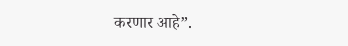करणार आहे”.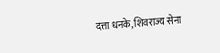दत्ता धनके, शिवराज्य सेना